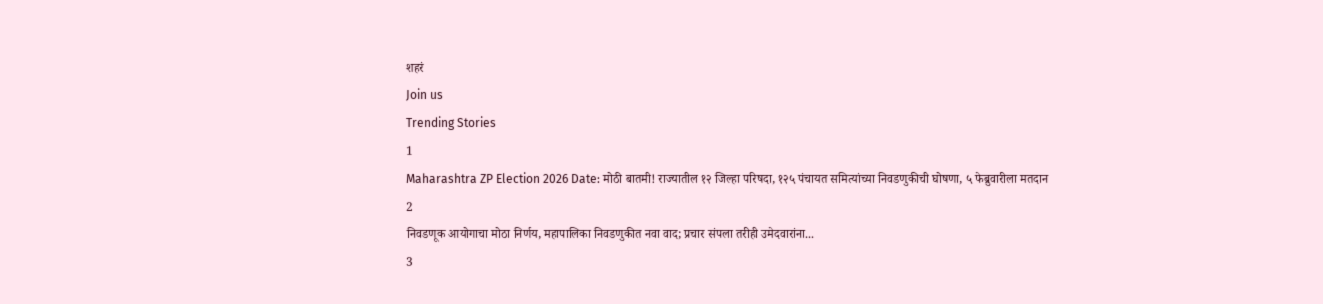शहरं
Join us
Trending Stories
1
Maharashtra ZP Election 2026 Date: मोठी बातमी! राज्यातील १२ जिल्हा परिषदा, १२५ पंचायत समित्यांच्या निवडणुकीची घोषणा, ५ फेब्रुवारीला मतदान
2
निवडणूक आयोगाचा मोठा निर्णय, महापालिका निवडणुकीत नवा वाद; प्रचार संपला तरीही उमेदवारांना...
3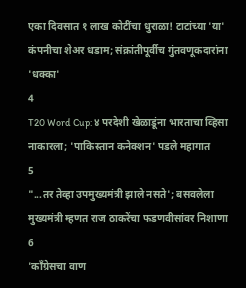एका दिवसात १ लाख कोटींचा धुराळा! टाटांच्या 'या' कंपनीचा शेअर धडाम; संक्रांतीपूर्वीच गुंतवणूकदारांना 'धक्का'
4
T20 Word Cup: ४ परदेशी खेळाडूंना भारताचा व्हिसा नाकारला; 'पाकिस्तान कनेक्शन' पडले महागात
5
"...तर तेव्हा उपमुख्यमंत्री झाले नसते'; बसवलेला मुख्यमंत्री म्हणत राज ठाकरेंचा फडणवीसांवर निशाणा
6
'काँग्रेसचा वाण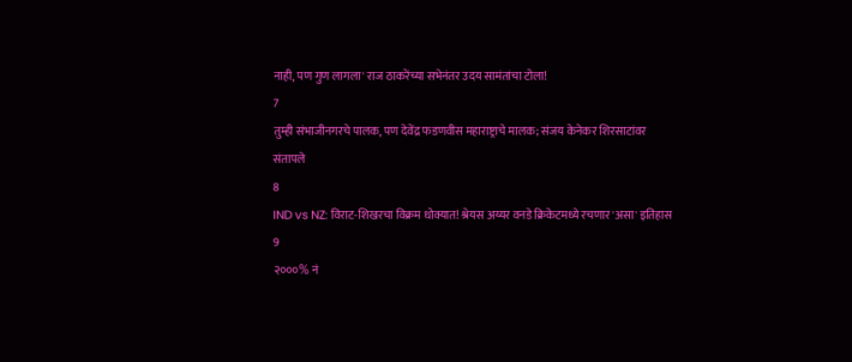नाही, पण गुण लागला' राज ठाकरेंच्या सभेनंतर उदय सामंतांचा टोला!
7
तुम्ही संभाजीनगरचे पालक, पण देवेंद्र फडणवीस महाराष्ट्राचे मालक; संजय केनेकर शिरसाटांवर संतापले
8
IND vs NZ: विराट-शिखरचा विक्रम धोक्यात! श्रेयस अय्यर वनडे क्रिकेटमध्ये रचणार 'असा' इतिहास
9
२०००% नं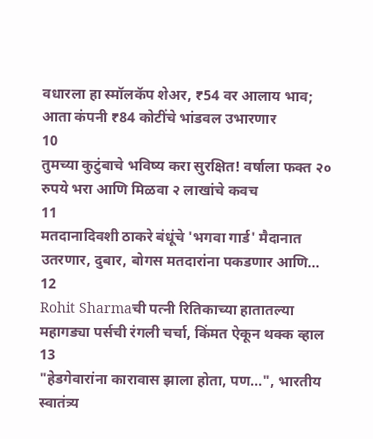वधारला हा स्मॉलकॅप शेअर, ₹54 वर आलाय भाव; आता कंपनी ₹84 कोटींचे भांडवल उभारणार
10
तुमच्या कुटुंबाचे भविष्य करा सुरक्षित! वर्षाला फक्त २० रुपये भरा आणि मिळवा २ लाखांचे कवच
11
मतदानादिवशी ठाकरे बंधूंचे 'भगवा गार्ड' मैदानात उतरणार, दुबार, बोगस मतदारांना पकडणार आणि...
12
Rohit Sharmaची पत्नी रितिकाच्या हातातल्या महागड्या पर्सची रंगली चर्चा, किंमत ऐकून थक्क व्हाल
13
"हेडगेवारांना कारावास झाला होता, पण...", भारतीय स्वातंत्र्य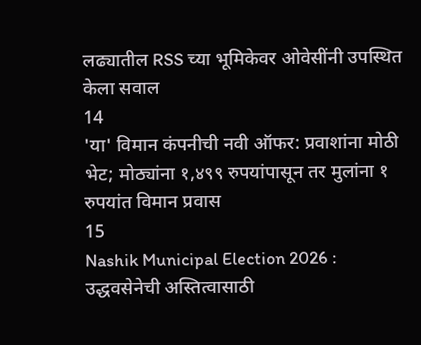लढ्यातील RSS च्या भूमिकेवर ओवेसींनी उपस्थित केला सवाल
14
'या' विमान कंपनीची नवी ऑफर: प्रवाशांना मोठी भेट; मोठ्यांना १,४९९ रुपयांपासून तर मुलांना १ रुपयांत विमान प्रवास
15
Nashik Municipal Election 2026 : उद्धवसेनेची अस्तित्वासाठी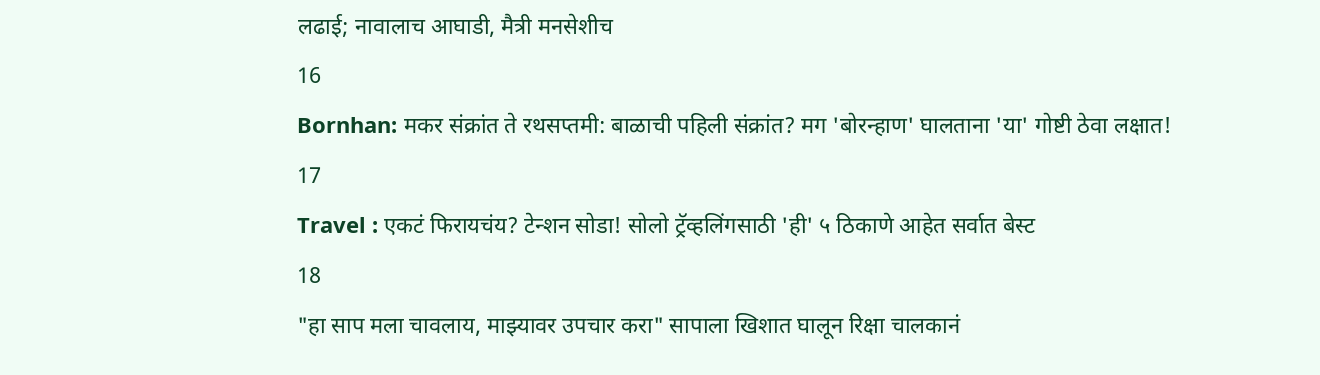लढाई; नावालाच आघाडी, मैत्री मनसेशीच
16
Bornhan: मकर संक्रांत ते रथसप्तमी: बाळाची पहिली संक्रांत? मग 'बोरन्हाण' घालताना 'या' गोष्टी ठेवा लक्षात!
17
Travel : एकटं फिरायचंय? टेन्शन सोडा! सोलो ट्रॅव्हलिंगसाठी 'ही' ५ ठिकाणे आहेत सर्वात बेस्ट
18
"हा साप मला चावलाय, माझ्यावर उपचार करा" सापाला खिशात घालून रिक्षा चालकानं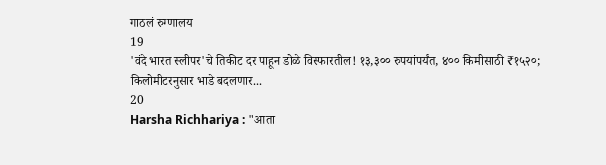गाठलं रुग्णालय
19
'वंदे भारत स्लीपर'चे तिकीट दर पाहून डोळे विस्फारतील! १३,३०० रुपयांपर्यंत, ४०० किमीसाठी ₹१५२०; किलोमीटरनुसार भाडे बदलणार...
20
Harsha Richhariya : "आता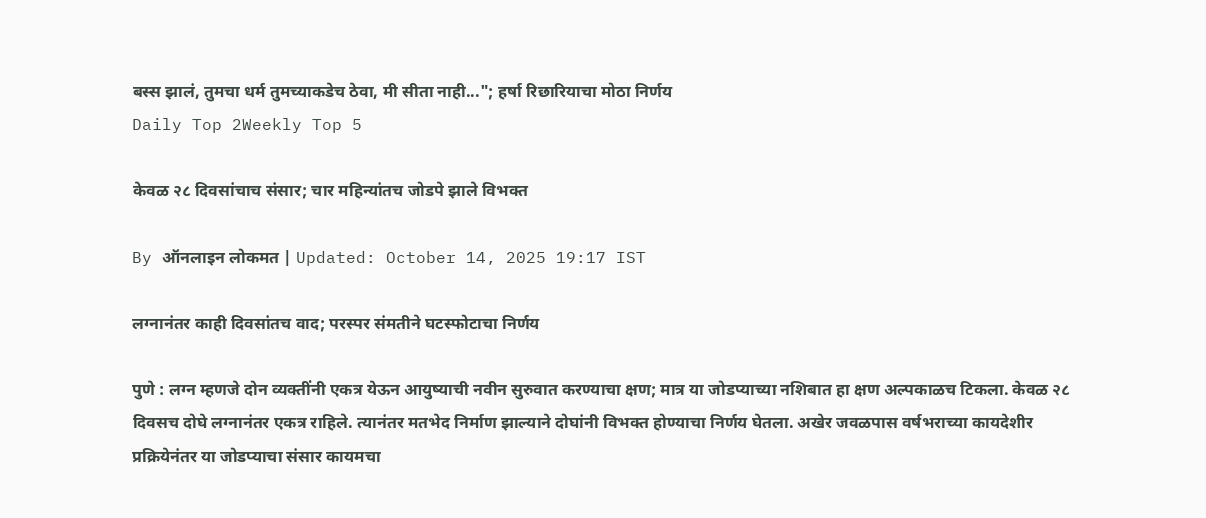बस्स झालं, तुमचा धर्म तुमच्याकडेच ठेवा, मी सीता नाही..."; हर्षा रिछारियाचा मोठा निर्णय
Daily Top 2Weekly Top 5

केवळ २८ दिवसांचाच संसार; चार महिन्यांतच जोडपे झाले विभक्त

By ऑनलाइन लोकमत | Updated: October 14, 2025 19:17 IST

लग्नानंतर काही दिवसांतच वाद; परस्पर संमतीने घटस्फोटाचा निर्णय

पुणे : लग्न म्हणजे दोन व्यक्तींनी एकत्र येऊन आयुष्याची नवीन सुरुवात करण्याचा क्षण; मात्र या जोडप्याच्या नशिबात हा क्षण अल्पकाळच टिकला. केवळ २८ दिवसच दोघे लग्नानंतर एकत्र राहिले. त्यानंतर मतभेद निर्माण झाल्याने दोघांनी विभक्त होण्याचा निर्णय घेतला. अखेर जवळपास वर्षभराच्या कायदेशीर प्रक्रियेनंतर या जोडप्याचा संसार कायमचा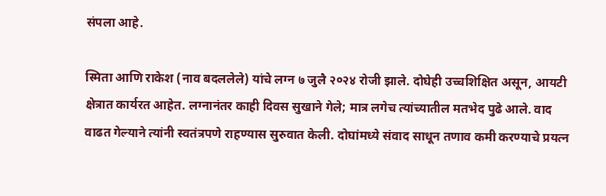संपला आहे.

स्मिता आणि राकेश (नाव बदललेले) यांचे लग्न ७ जुलै २०२४ रोजी झाले. दोघेही उच्चशिक्षित असून, आयटी क्षेत्रात कार्यरत आहेत. लग्नानंतर काही दिवस सुखाने गेले; मात्र लगेच त्यांच्यातील मतभेद पुढे आले. वाद वाढत गेल्याने त्यांनी स्वतंत्रपणे राहण्यास सुरुवात केली. दोघांमध्ये संवाद साधून तणाव कमी करण्याचे प्रयत्न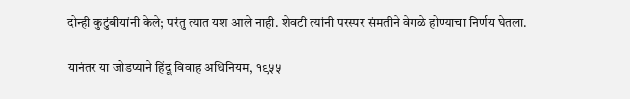दोन्ही कुटुंबीयांनी केले; परंतु त्यात यश आले नाही. शेवटी त्यांनी परस्पर संमतीने वेगळे होण्याचा निर्णय घेतला.

यानंतर या जोडप्याने हिंदू विवाह अधिनियम, १९५५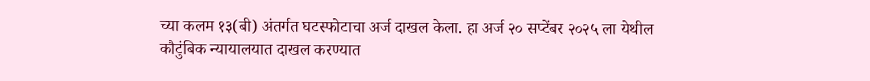च्या कलम १३(बी) अंतर्गत घटस्फोटाचा अर्ज दाखल केला. हा अर्ज २० सप्टेंबर २०२५ ला येथील कौटुंबिक न्यायालयात दाखल करण्यात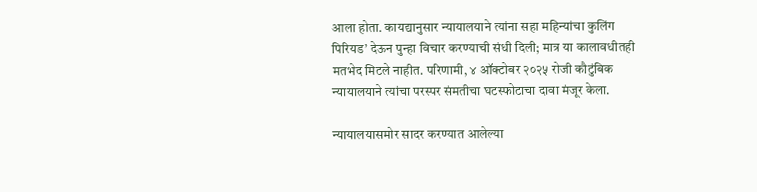आला होता. कायद्यानुसार न्यायालयाने त्यांना सहा महिन्यांचा कुलिंग पिरियड’ देऊन पुन्हा विचार करण्याची संधी दिली; मात्र या कालावधीतही मतभेद मिटले नाहीत. परिणामी, ४ ऑक्टोबर २०२५ रोजी कौटुंबिक न्यायालयाने त्यांचा परस्पर संमतीचा घटस्फोटाचा दावा मंजूर केला.

न्यायालयासमोर सादर करण्यात आलेल्या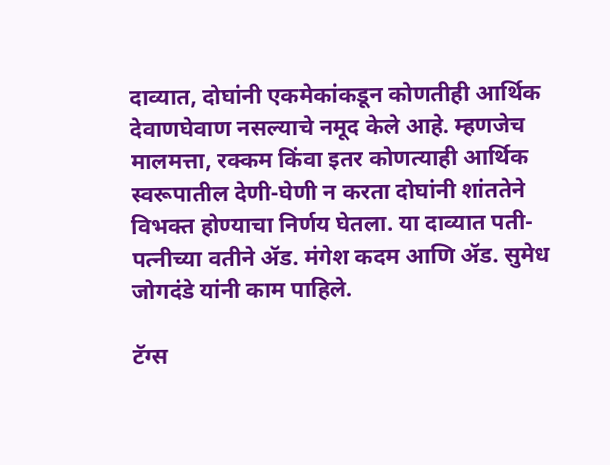दाव्यात, दोघांनी एकमेकांकडून कोणतीही आर्थिक देवाणघेवाण नसल्याचे नमूद केले आहे. म्हणजेच मालमत्ता, रक्कम किंवा इतर कोणत्याही आर्थिक स्वरूपातील देणी-घेणी न करता दोघांनी शांततेने विभक्त होण्याचा निर्णय घेतला. या दाव्यात पती-पत्नीच्या वतीने ॲड. मंगेश कदम आणि ॲड. सुमेध जोगदंडे यांनी काम पाहिले.

टॅग्स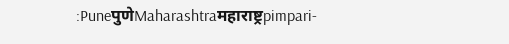:PuneपुणेMaharashtraमहाराष्ट्रpimpari-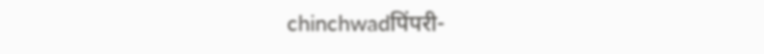chinchwadपिंपरी-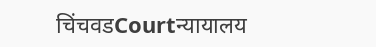चिंचवडCourtन्यायालय